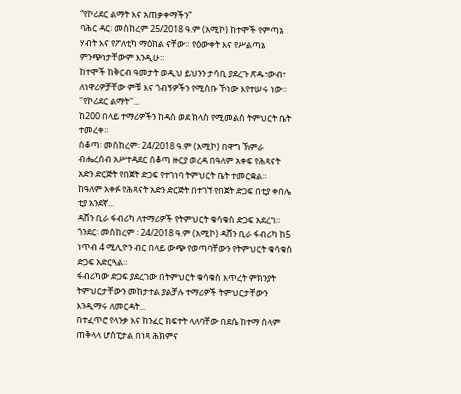“የኮሪደር ልማት እና አጠቃቀማችን”
ባሕር ዳር፡ መስከረም 25/2018 ዓ.ም (አሚኮ) ከተሞች የምጣኔ ሃብት እና የፖለቲካ ማዕከል ናቸው። የዕውቀት እና የሥልጣኔ ምንጭነታቸውም እንዲሁ።
ከተሞች ከቅርብ ዓመታት ወዲህ ይህንን ታሳቢ ያደረጉ ጽዱ፣ውብ፣ ለነዋሪዎቻቸው ምቹ እና ጎብኝዎችን የሚስቡ ኾነው እየተሠሩ ነው።
''የኮሪደር ልማት''...
ከ200 በላይ ተማሪዎችን ከዳስ ወደ ክላስ የሚመልስ ትምህርት ቤት ተመረቀ።
ሰቆጣ፡ መስከረም፡ 24/2018 ዓ.ም (አሚኮ) በዋግ ኽምራ ብሔረሰብ አሥተዳደር ሰቆጣ ዙርያ ወረዳ በዓለም አቀፍ የሕጻናት አድን ድርጅት የበጀት ድጋፍ የተገነባ ትምህርት ቤት ተመርቋል።
ከዓለም አቀፉ የሕጻናት አድን ድርጅት በተገኘ የበጀት ድጋፍ በቲያ ቀበሌ ቲያ አንደኛ...
ዳሸን ቢራ ፋብሪካ ለተማሪዎች የትምህርት ቁሳቁስ ድጋፍ አደረገ።
ጎንደር፡ መስከረም ፡ 24/2018 ዓ.ም (አሚኮ) ዳሸን ቢራ ፋብሪካ ከ5 ነጥብ 4 ሚሊዮን ብር በላይ ውጭ የወጣባቸውን የትምህርት ቁሳቁስ ድጋፍ አድርጓል።
ፋብሪካው ድጋፍ ያደረገው በትምህርት ቁሳቁስ እጥረት ምክንያት ትምህርታቸውን መከታተል ያልቻሉ ተማሪዎች ትምህርታቸውን እንዲማሩ ለመርዳት...
በተፈጥሮ የላንቃ እና ከንፈር ክፍተት ላለባቸው በደሴ ከተማ ሰላም ጠቅላላ ሆስፒታል በነጻ ሕክምና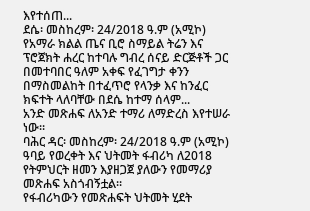እየተሰጠ...
ደሴ፡ መስከረም፡ 24/2018 ዓ.ም (አሚኮ) የአማራ ክልል ጤና ቢሮ ስማይል ትሬን እና ፕሮጀክት ሐረር ከተባሉ ግብረ ሰናይ ድርጅቶች ጋር በመተባበር ዓለም አቀፍ የፈገግታ ቀንን በማስመልከት በተፈጥሮ የላንቃ እና ከንፈር ክፍተት ላለባቸው በደሴ ከተማ ሰላም...
አንድ መጽሐፍ ለአንድ ተማሪ ለማድረስ እየተሠራ ነው።
ባሕር ዳር፡ መስከረም፡ 24/2018 ዓ.ም (አሚኮ) ዓባይ የወረቀት እና ህትመት ፋብሪካ ለ2018 የትምህርት ዘመን እያዘጋጀ ያለውን የመማሪያ መጽሐፍ አስጎብኝቷል።
የፋብሪካውን የመጽሐፍት ህትመት ሂደት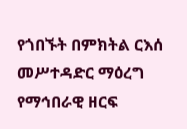የጎበኙት በምክትል ርእሰ መሥተዳድር ማዕረግ የማኅበራዊ ዘርፍ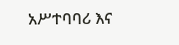አሥተባባሪ እና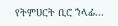የትምሀርት ቢሮ ኀላፊ...